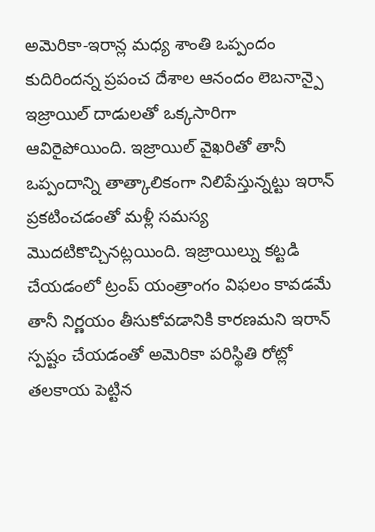అమెరికా-ఇరాన్ల మధ్య శాంతి ఒప్పందం కుదిరిందన్న ప్రపంచ దేశాల ఆనందం లెబనాన్పై ఇజ్రాయిల్ దాడులతో ఒక్కసారిగా ఆవిరైపోయింది. ఇజ్రాయిల్ వైఖరితో తానీ ఒప్పందాన్ని తాత్కాలికంగా నిలిపేస్తున్నట్టు ఇరాన్ ప్రకటించడంతో మళ్లీ సమస్య మొదటికొచ్చినట్లయింది. ఇజ్రాయిల్ను కట్టడి చేయడంలో ట్రంప్ యంత్రాంగం విఫలం కావడమే తానీ నిర్ణయం తీసుకోవడానికి కారణమని ఇరాన్ స్పష్టం చేయడంతో అమెరికా పరిస్థితి రోట్లో తలకాయ పెట్టిన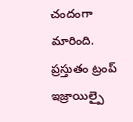చందంగా మారింది. ప్రస్తుతం ట్రంప్ ఇజ్రాయిల్పై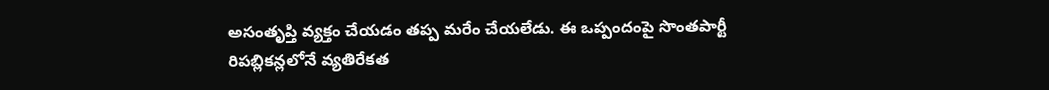అసంతృప్తి వ్యక్తం చేయడం తప్ప మరేం చేయలేడు. ఈ ఒప్పందంపై సొంతపార్టీ రిపబ్లికన్లలోనే వ్యతిరేకత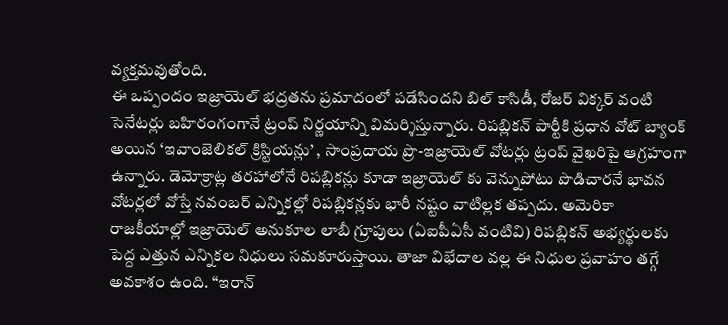వ్యక్తమవుతోంది.
ఈ ఒప్పందం ఇజ్రాయెల్ భద్రతను ప్రమాదంలో పడేసిందని బిల్ కాసిడీ, రోజర్ విక్కర్ వంటి సెనేటర్లు బహిరంగంగానే ట్రంప్ నిర్ణయాన్ని విమర్శిస్తున్నారు. రిపబ్లికన్ పార్టీకి ప్రధాన వోట్ బ్యాంక్ అయిన ‘ఇవాంజెలికల్ క్రిస్టియన్లు’ , సాంప్రదాయ ప్రొ-ఇజ్రాయెల్ వోటర్లు ట్రంప్ వైఖరిపై ఆగ్రహంగా ఉన్నారు. డెమోక్రాట్ల తరహాలోనే రిపబ్లికన్లు కూడా ఇజ్రాయెల్ కు వెన్నుపోటు పొడిచారనే భావన వోటర్లలో వోస్తే నవంబర్ ఎన్నికల్లో రిపబ్లికన్లకు భారీ నష్టం వాటిల్లక తప్పదు. అమెరికా రాజకీయాల్లో ఇజ్రాయెల్ అనుకూల లాబీ గ్రూపులు (ఏఐపీఏసీ వంటివి) రిపబ్లికన్ అభ్యర్థులకు పెద్ద ఎత్తున ఎన్నికల నిధులు సమకూరుస్తాయి. తాజా విభేదాల వల్ల ఈ నిధుల ప్రవాహం తగ్గే అవకాశం ఉంది. “ఇరాన్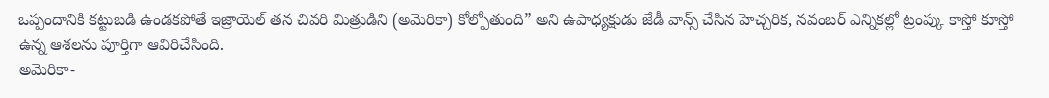ఒప్పందానికి కట్టుబడి ఉండకపోతే ఇజ్రాయెల్ తన చివరి మిత్రుడిని (అమెరికా) కోల్పోతుంది” అని ఉపాధ్యక్షుడు జేడీ వాన్స్ చేసిన హెచ్చరిక, నవంబర్ ఎన్నికల్లో ట్రంప్కు కాస్తో కూస్తో ఉన్న ఆశలను పూర్తిగా ఆవిరిచేసింది.
అమెరికా-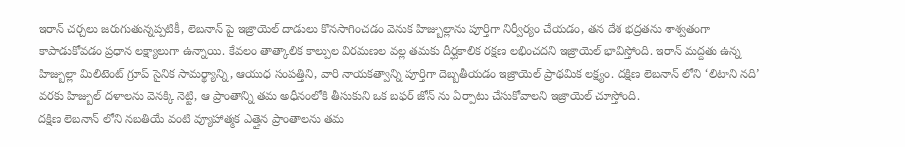ఇరాన్ చర్చలు జరుగుతున్నప్పటికీ, లెబనాన్ పై ఇజ్రాయెల్ దాడులు కొనసాగించడం వెనుక హిజ్బుల్లాను పూర్తిగా నిర్వీర్యం చేయడం, తన దేశ భద్రతను శాశ్వతంగా కాపాడుకోవడం ప్రధాన లక్ష్యాలుగా ఉన్నాయి. కేవలం తాత్కాలిక కాల్పుల విరమణల వల్ల తమకు దీర్ఘకాలిక రక్షణ లభించదని ఇజ్రాయెల్ భావిస్తోంది. ఇరాన్ మద్దతు ఉన్న హిజ్బుల్లా మిలిటెంట్ గ్రూప్ సైనిక సామర్థ్యాన్ని, ఆయుధ సంపత్తిని, వారి నాయకత్వాన్ని పూర్తిగా దెబ్బతీయడం ఇజ్రాయెల్ ప్రాథమిక లక్ష్యం. దక్షిణ లెబనాన్ లోని ‘లిటాని నది’ వరకు హిజ్బుల్ దళాలను వెనక్కి నెట్టి, ఆ ప్రాంతాన్ని తమ అధీనంలోకి తీసుకుని ఒక బఫర్ జోన్ ను ఏర్పాటు చేసుకోవాలని ఇజ్రాయెల్ చూస్తోంది.
దక్షిణ లెబనాన్ లోని నబతియే వంటి వ్యూహాత్మక ఎత్తైన ప్రాంతాలను తమ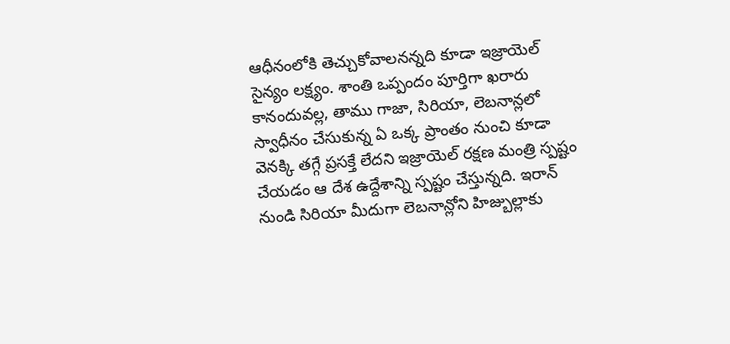ఆధీనంలోకి తెచ్చుకోవాలనన్నది కూడా ఇజ్రాయెల్ సైన్యం లక్ష్యం. శాంతి ఒప్పందం పూర్తిగా ఖరారు కానందువల్ల, తాము గాజా, సిరియా, లెబనాన్లలో స్వాధీనం చేసుకున్న ఏ ఒక్క ప్రాంతం నుంచి కూడా వెనక్కి తగ్గే ప్రసక్తే లేదని ఇజ్రాయెల్ రక్షణ మంత్రి స్పష్టం చేయడం ఆ దేశ ఉద్దేశాన్ని స్పష్టం చేస్తున్నది. ఇరాన్ నుండి సిరియా మీదుగా లెబనాన్లోని హిజ్బుల్లాకు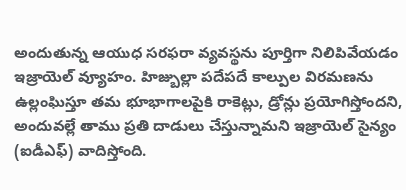అందుతున్న ఆయుధ సరఫరా వ్యవస్థను పూర్తిగా నిలిపివేయడం ఇజ్రాయెల్ వ్యూహం. హిజ్బుల్లా పదేపదే కాల్పుల విరమణను ఉల్లంఘిస్తూ తమ భూభాగాలపైకి రాకెట్లు, డ్రోన్లు ప్రయోగిస్తోందని, అందువల్లే తాము ప్రతి దాడులు చేస్తున్నామని ఇజ్రాయెల్ సైన్యం (ఐడీఎఫ్) వాదిస్తోంది.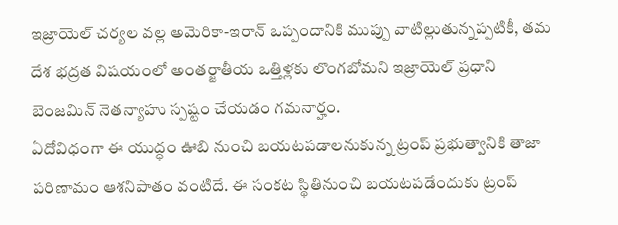ఇజ్రాయెల్ చర్యల వల్ల అమెరికా-ఇరాన్ ఒప్పందానికి ముప్పు వాటిల్లుతున్నప్పటికీ, తమ దేశ భద్రత విషయంలో అంతర్జాతీయ ఒత్తిళ్లకు లొంగబోమని ఇజ్రాయెల్ ప్రధాని బెంజమిన్ నెతన్యాహు స్పష్టం చేయడం గమనార్హం.
ఏదోవిధంగా ఈ యుద్ధం ఊబి నుంచి బయటపడాలనుకున్న ట్రంప్ ప్రభుత్వానికి తాజా పరిణామం ఆశనిపాతం వంటిదే. ఈ సంకట స్థితినుంచి బయటపడేందుకు ట్రంప్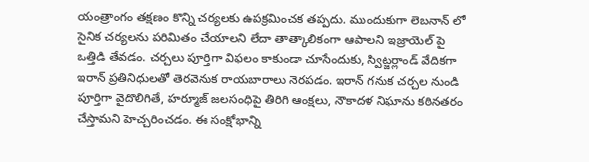యంత్రాంగం తక్షణం కొన్ని చర్యలకు ఉపక్రమించక తప్పదు. ముందుకుగా లెబనాన్ లో సైనిక చర్యలను పరిమితం చేయాలని లేదా తాత్కాలికంగా ఆపాలని ఇజ్రాయెల్ పై ఒత్తిడి తేవడం. చర్చలు పూర్తిగా విఫలం కాకుండా చూసేందుకు, స్విట్జర్లాండ్ వేదికగా ఇరాన్ ప్రతినిధులతో తెరవెనుక రాయబారాలు నెరపడం. ఇరాన్ గనుక చర్చల నుండి పూర్తిగా వైదొలిగితే, హర్మూజ్ జలసంధిపై తిరిగి ఆంక్షలు, నౌకాదళ నిఘాను కఠినతరం చేస్తామని హెచ్చరించడం. ఈ సంక్షోభాన్ని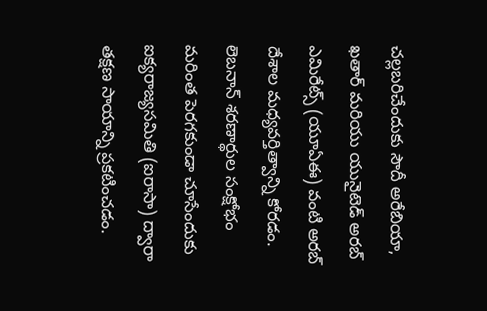చల్లబరిచేందుకు సౌదీ అరేబియా, ఖతార్ మరియు యునైటెడ్ అరబ్ ఎమిరేట్స్ (యూఏఈ) వంటి అరబ్ దేశాల మధ్యవర్తిత్వాన్ని కోరడం. లెబనాన్ శరణార్థుల సంక్షోభం మరింత పెరగకుండా చూసేందుకు ఐక్యరాజ్యసమితి (ఐరాసా) ద్వారా తక్షణ సాయాన్ని ప్రకటించడం.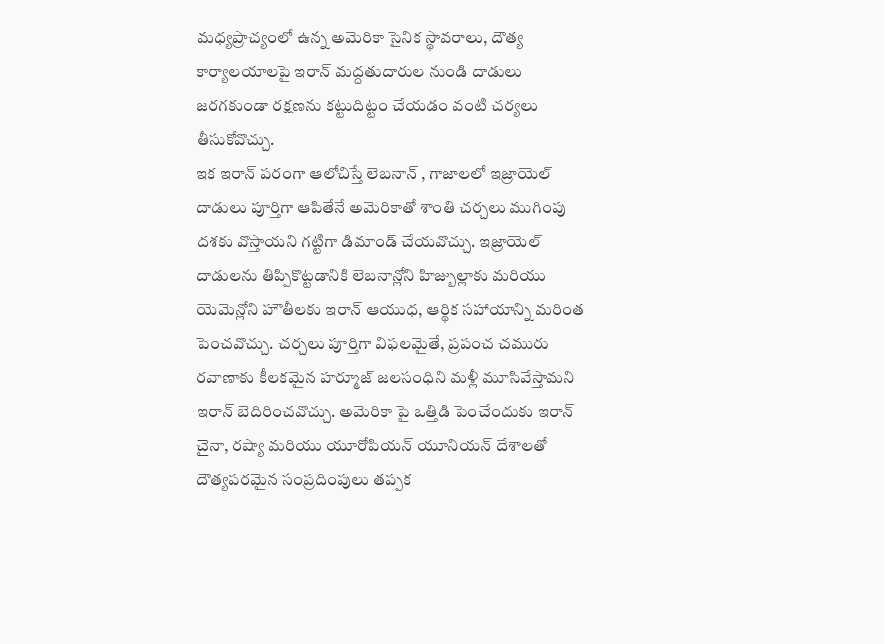మధ్యప్రాచ్యంలో ఉన్న అమెరికా సైనిక స్థావరాలు, దౌత్య కార్యాలయాలపై ఇరాన్ మద్దతుదారుల నుండి దాడులు జరగకుండా రక్షణను కట్టుదిట్టం చేయడం వంటి చర్యలు తీసుకోవొచ్చు.
ఇక ఇరాన్ పరంగా ఆలోచిస్తే లెబనాన్ , గాజాలలో ఇజ్రాయెల్ దాడులు పూర్తిగా ఆపితేనే అమెరికాతో శాంతి చర్చలు ముగింపు దశకు వొస్తాయని గట్టిగా డిమాండ్ చేయవొచ్చు. ఇజ్రాయెల్ దాడులను తిప్పికొట్టడానికి లెబనాన్లోని హిజ్బుల్లాకు మరియు యెమెన్లోని హౌతీలకు ఇరాన్ ఆయుధ, ఆర్థిక సహాయాన్ని మరింత పెంచవొచ్చు. చర్చలు పూర్తిగా విఫలమైతే, ప్రపంచ చమురు రవాణాకు కీలకమైన హర్మూజ్ జలసంధిని మళ్లీ మూసివేస్తామని ఇరాన్ బెదిరించవొచ్చు. అమెరికా పై ఒత్తిడి పెంచేందుకు ఇరాన్ చైనా, రష్యా మరియు యూరోపియన్ యూనియన్ దేశాలతో దౌత్యపరమైన సంప్రదింపులు తప్పక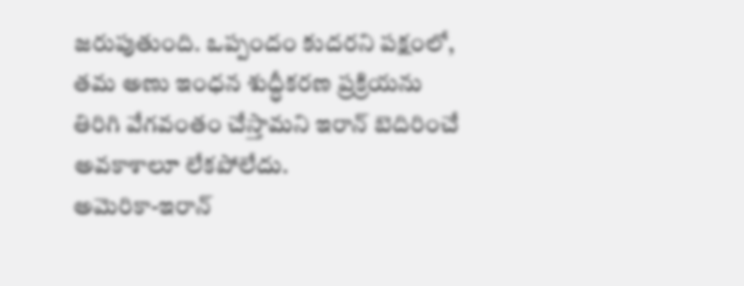జరుపుతుంది. ఒప్పందం కుదరని పక్షంలో, తమ అణు ఇంధన శుద్ధీకరణ ప్రక్రియను తిరిగి వేగవంతం చేస్తామని ఇరాన్ బెదిరించే అవకాశాలూ లేకపోలేదు.
అమెరికా-ఇరాన్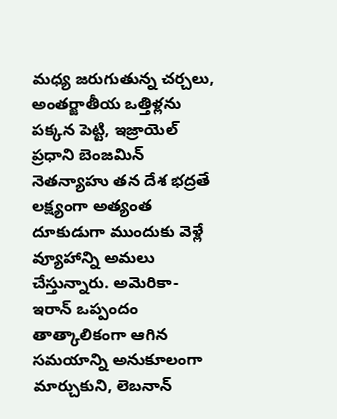మధ్య జరుగుతున్న చర్చలు, అంతర్జాతీయ ఒత్తిళ్లను పక్కన పెట్టి, ఇజ్రాయెల్ ప్రధాని బెంజమిన్ నెతన్యాహు తన దేశ భద్రతే లక్ష్యంగా అత్యంత దూకుడుగా ముందుకు వెళ్లే వ్యూహాన్ని అమలు చేస్తున్నారు. అమెరికా-ఇరాన్ ఒప్పందం తాత్కాలికంగా ఆగిన సమయాన్ని అనుకూలంగా మార్చుకుని, లెబనాన్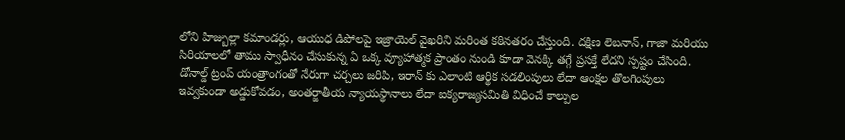లోని హిజ్బుల్లా కమాండర్లు, ఆయుధ డిపోలపై ఇజ్రాయెల్ వైఖరిని మరింత కఠినతరం చేస్తుంది. దక్షిణ లెబనాన్, గాజా మరియు సిరియాలలో తాము స్వాధీనం చేసుకున్న ఏ ఒక్క వ్యూహాత్మక ప్రాంతం నుండి కూడా వెనక్కి తగ్గే ప్రసక్తే లేదని స్పష్టం చేసింది. డోనాల్డ్ ట్రంప్ యంత్రాంగంతో నేరుగా చర్చలు జరిపి, ఇరాన్ కు ఎలాంటి ఆర్థిక సడలింపులు లేదా ఆంక్షల తొలగింపులు ఇవ్వకుండా అడ్డుకోవడం, అంతర్జాతీయ న్యాయస్థానాలు లేదా ఐక్యరాజ్యసమితి విధించే కాల్పుల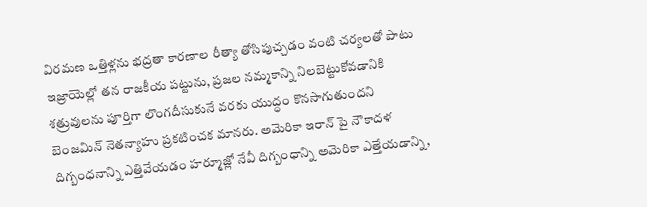విరమణ ఒత్తిళ్లను భద్రతా కారణాల రీత్యా తోసిపుచ్చడం వంటి చర్యలతో పాటు ఇజ్రాయెల్లో తన రాజకీయ పట్టును, ప్రజల నమ్మకాన్ని నిలబెట్టుకోవడానికి శత్రువులను పూర్తిగా లొంగదీసుకునే వరకు యుద్ధం కొనసాగుతుందని బెంజమిన్ నెతన్యాహు ప్రకటించక మానరు. అమెరికా ఇరాన్ పై నౌకాదళ దిగ్బంధనాన్ని ఎత్తివేయడం హర్మూజ్లో నేవీ దిగ్బంధాన్ని అమెరికా ఎత్తేయడాన్ని,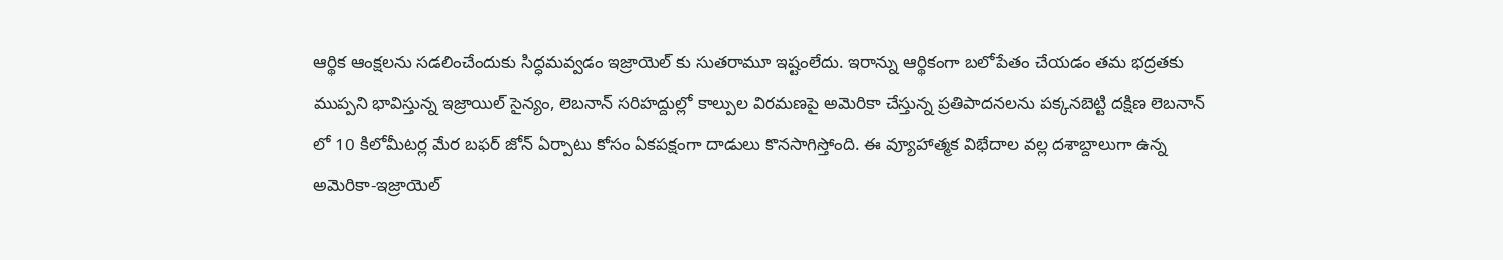ఆర్థిక ఆంక్షలను సడలించేందుకు సిద్ధమవ్వడం ఇజ్రాయెల్ కు సుతరామూ ఇష్టంలేదు. ఇరాన్ను ఆర్థికంగా బలోపేతం చేయడం తమ భద్రతకు ముప్పని భావిస్తున్న ఇజ్రాయిల్ సైన్యం, లెబనాన్ సరిహద్దుల్లో కాల్పుల విరమణపై అమెరికా చేస్తున్న ప్రతిపాదనలను పక్కనబెట్టి దక్షిణ లెబనాన్ లో 10 కిలోమీటర్ల మేర బఫర్ జోన్ ఏర్పాటు కోసం ఏకపక్షంగా దాడులు కొనసాగిస్తోంది. ఈ వ్యూహాత్మక విభేదాల వల్ల దశాబ్దాలుగా ఉన్న అమెరికా-ఇజ్రాయెల్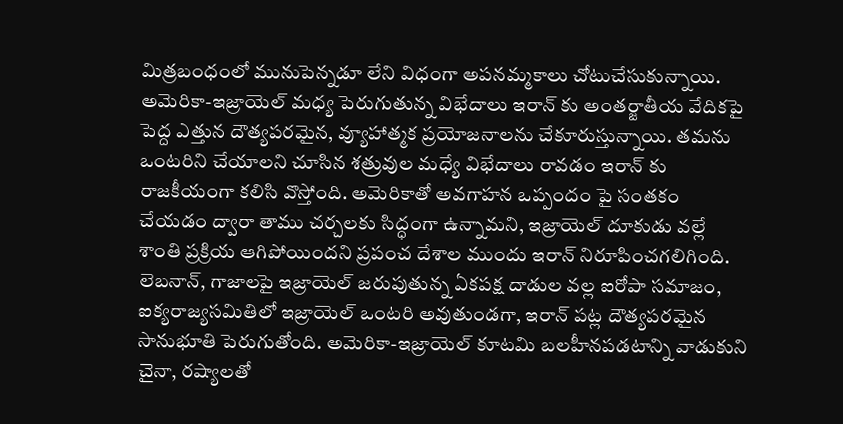మిత్రబంధంలో మునుపెన్నడూ లేని విధంగా అపనమ్మకాలు చోటుచేసుకున్నాయి.
అమెరికా-ఇజ్రాయెల్ మధ్య పెరుగుతున్న విభేదాలు ఇరాన్ కు అంతర్జాతీయ వేదికపై పెద్ద ఎత్తున దౌత్యపరమైన, వ్యూహాత్మక ప్రయోజనాలను చేకూరుస్తున్నాయి. తమను ఒంటరిని చేయాలని చూసిన శత్రువుల మధ్యే విభేదాలు రావడం ఇరాన్ కు రాజకీయంగా కలిసి వొస్తోంది. అమెరికాతో అవగాహన ఒప్పందం పై సంతకం చేయడం ద్వారా తాము చర్చలకు సిద్ధంగా ఉన్నామని, ఇజ్రాయెల్ దూకుడు వల్లే శాంతి ప్రక్రియ ఆగిపోయిందని ప్రపంచ దేశాల ముందు ఇరాన్ నిరూపించగలిగింది. లెబనాన్, గాజాలపై ఇజ్రాయెల్ జరుపుతున్న ఏకపక్ష దాడుల వల్ల ఐరోపా సమాజం, ఐక్యరాజ్యసమితిలో ఇజ్రాయెల్ ఒంటరి అవుతుండగా, ఇరాన్ పట్ల దౌత్యపరమైన సానుభూతి పెరుగుతోంది. అమెరికా-ఇజ్రాయెల్ కూటమి బలహీనపడటాన్ని వాడుకుని చైనా, రష్యాలతో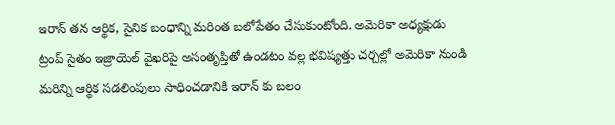ఇరాన్ తన ఆర్థిక, సైనిక బంధాన్ని మరింత బలోపేతం చేసుకుంటోంది. అమెరికా అధ్యక్షుడు ట్రంప్ సైతం ఇజ్రాయెల్ వైఖరిపై అసంతృప్తితో ఉండటం వల్ల భవిష్యత్తు చర్చల్లో అమెరికా నుండి మరిన్ని ఆర్థిక సడలింపులు సాధించడానికి ఇరాన్ కు బలం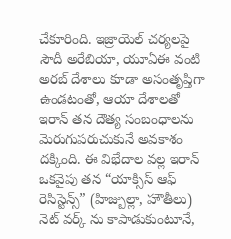చేకూరింది. ఇజ్రాయెల్ చర్యలపై సౌదీ అరేబియా, యూఏఈ వంటి అరబ్ దేశాలు కూడా అసంతృప్తిగా ఉండటంతో, ఆయా దేశాలతో ఇరాన్ తన దౌత్య సంబంధాలను మెరుగుపరుచుకునే అవకాశం దక్కింది. ఈ విభేదాల వల్ల ఇరాన్ ఒకవైపు తన “యాక్సిస్ ఆఫ్ రెసిస్టెన్స్” (హిజ్బుల్లా, హౌతీలు) నెట్ వర్క్ ను కాపాడుకుంటూనే,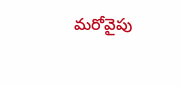మరోవైపు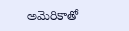అమెరికాతో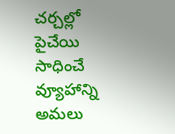చర్చల్లో పైచేయి సాధించే వ్యూహాన్ని అమలు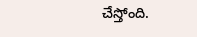చేస్తోంది.